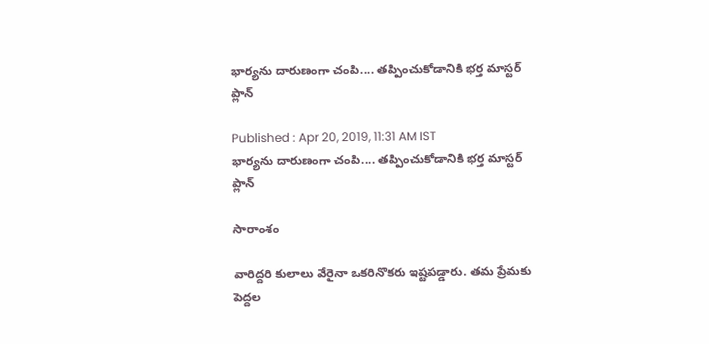భార్యను దారుణంగా చంపి.... తప్పించుకోడానికి భర్త మాస్టర్ ప్లాన్

Published : Apr 20, 2019, 11:31 AM IST
భార్యను దారుణంగా చంపి.... తప్పించుకోడానికి భర్త మాస్టర్ ప్లాన్

సారాంశం

వారిద్దరి కులాలు వేరైనా ఒకరినొకరు ఇష్టపడ్డారు. తమ ప్రేమకు పెద్దల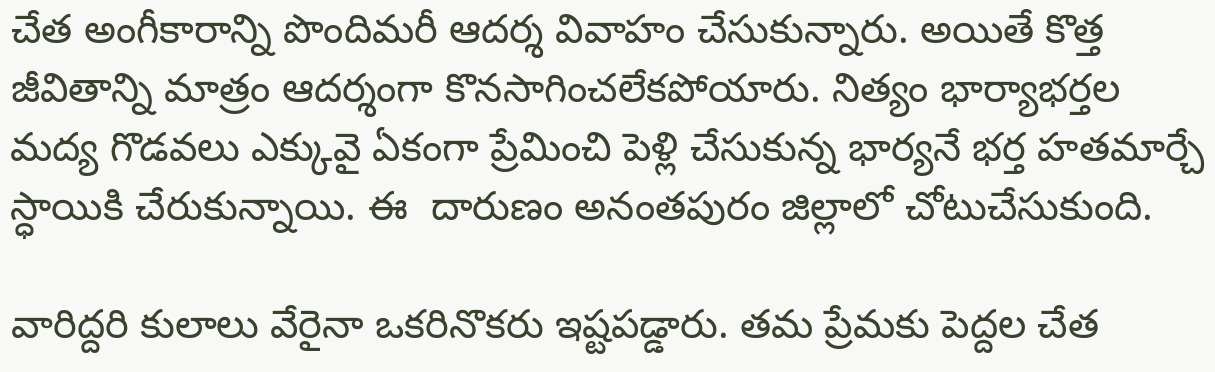చేత అంగీకారాన్ని పొందిమరీ ఆదర్శ వివాహం చేసుకున్నారు. అయితే కొత్త జీవితాన్ని మాత్రం ఆదర్శంగా కొనసాగించలేకపోయారు. నిత్యం భార్యాభర్తల మద్య గొడవలు ఎక్కువై ఏకంగా ప్రేమించి పెళ్లి చేసుకున్న భార్యనే భర్త హతమార్చే స్ధాయికి చేరుకున్నాయి. ఈ  దారుణం అనంతపురం జిల్లాలో చోటుచేసుకుంది.

వారిద్దరి కులాలు వేరైనా ఒకరినొకరు ఇష్టపడ్డారు. తమ ప్రేమకు పెద్దల చేత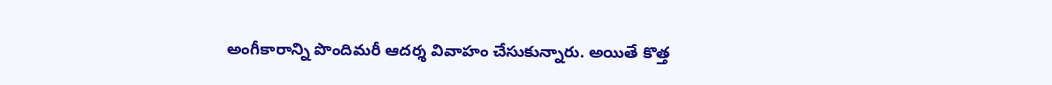అంగీకారాన్ని పొందిమరీ ఆదర్శ వివాహం చేసుకున్నారు. అయితే కొత్త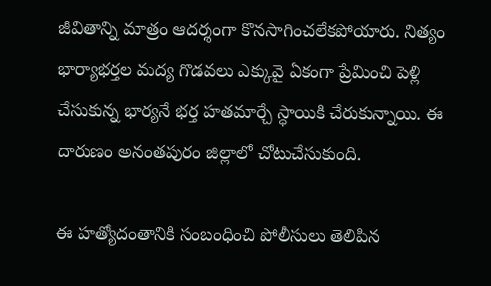జీవితాన్ని మాత్రం ఆదర్శంగా కొనసాగించలేకపోయారు. నిత్యం భార్యాభర్తల మద్య గొడవలు ఎక్కువై ఏకంగా ప్రేమించి పెళ్లి చేసుకున్న భార్యనే భర్త హతమార్చే స్ధాయికి చేరుకున్నాయి. ఈ  దారుణం అనంతపురం జిల్లాలో చోటుచేసుకుంది.

ఈ హత్యోదంతానికి సంబంధించి పోలీసులు తెలిపిన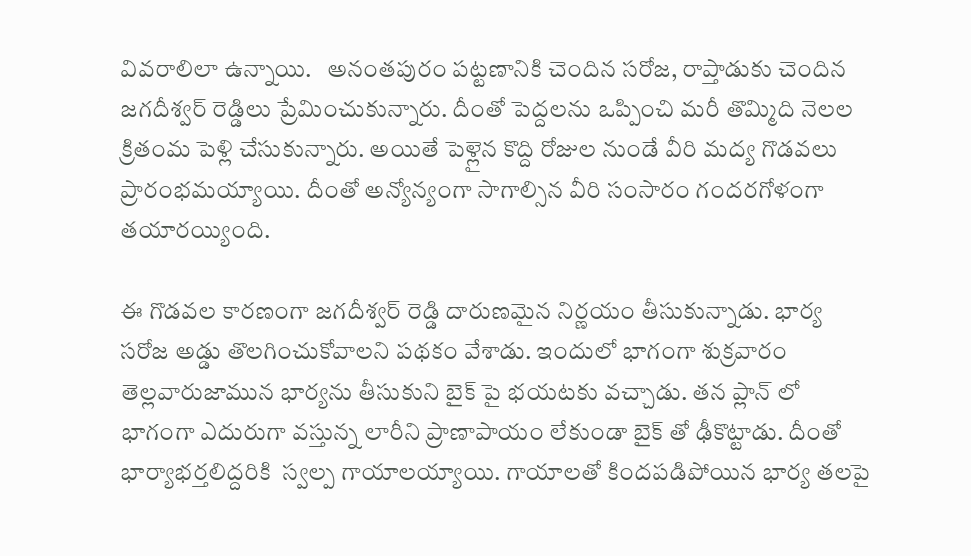వివరాలిలా ఉన్నాయి.   అనంతపురం పట్టణానికి చెందిన సరోజ, రాప్తాడుకు చెందిన జగదీశ్వర్ రెడ్డిలు ప్రేమించుకున్నారు. దీంతో పెద్దలను ఒప్పించి మరీ తొమ్మిది నెలల క్రితంమ పెళ్లి చేసుకున్నారు. అయితే పెళ్లైన కొద్ది రోజుల నుండే వీరి మద్య గొడవలు ప్రారంభమయ్యాయి. దీంతో అన్యోన్యంగా సాగాల్సిన వీరి సంసారం గందరగోళంగా తయారయ్యింది.

ఈ గొడవల కారణంగా జగదీశ్వర్ రెడ్డి దారుణమైన నిర్ణయం తీసుకున్నాడు. భార్య సరోజ అడ్డు తొలగించుకోవాలని పథకం వేశాడు. ఇందులో భాగంగా శుక్రవారం తెల్లవారుజామున భార్యను తీసుకుని బైక్ పై భయటకు వచ్చాడు. తన ప్లాన్ లో భాగంగా ఎదురుగా వస్తున్న లారీని ప్రాణాపాయం లేకుండా బైక్ తో ఢీకొట్టాడు. దీంతో భార్యాభర్తలిద్దరికి  స్వల్ప గాయాలయ్యాయి. గాయాలతో కిందపడిపోయిన భార్య తలపై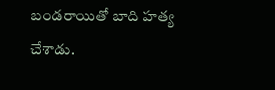బండరాయితో బాది హత్య చేశాడు.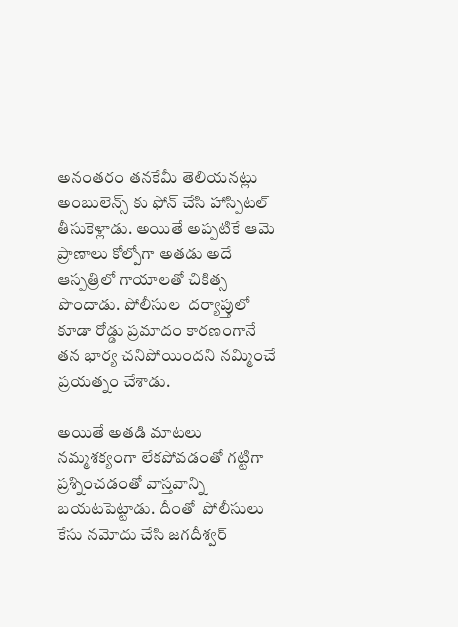అనంతరం తనకేమీ తెలియనట్లు అంబులెన్స్ కు ఫోన్ చేసి హాస్పిటల్ తీసుకెళ్లాడు. అయితే అప్పటికే ఆమె ప్రాణాలు కోల్పోగా అతడు అదే ఆస్పత్రిలో గాయాలతో చికిత్స పొందాడు. పోలీసుల  దర్యాప్తులో కూడా రోడ్డు ప్రమాదం కారణంగానే తన భార్య చనిపోయిందని నమ్మించే ప్రయత్నం చేశాడు.

అయితే అతడి మాటలు నమ్మశక్యంగా లేకపోవడంతో గట్టిగా ప్రశ్నించడంతో వాస్తవాన్ని బయటపెట్టాడు. దీంతో  పోలీసులు కేసు నమోదు చేసి జగదీశ్వర్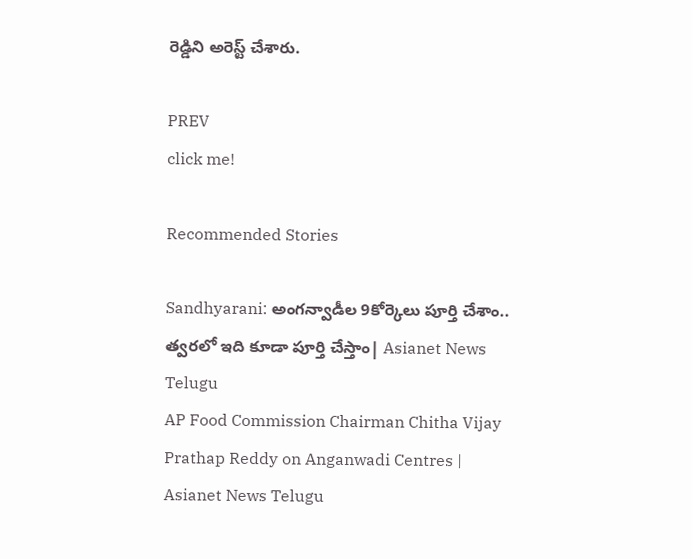రెడ్డిని అరెస్ట్ చేశారు.

PREV
click me!

Recommended Stories

Sandhyarani: అంగన్వాడీల 9కోర్కెలు పూర్తి చేశాం.. త్వరలో ఇది కూడా పూర్తి చేస్తాం| Asianet News Telugu
AP Food Commission Chairman Chitha Vijay Prathap Reddy on Anganwadi Centres | Asianet News Telugu